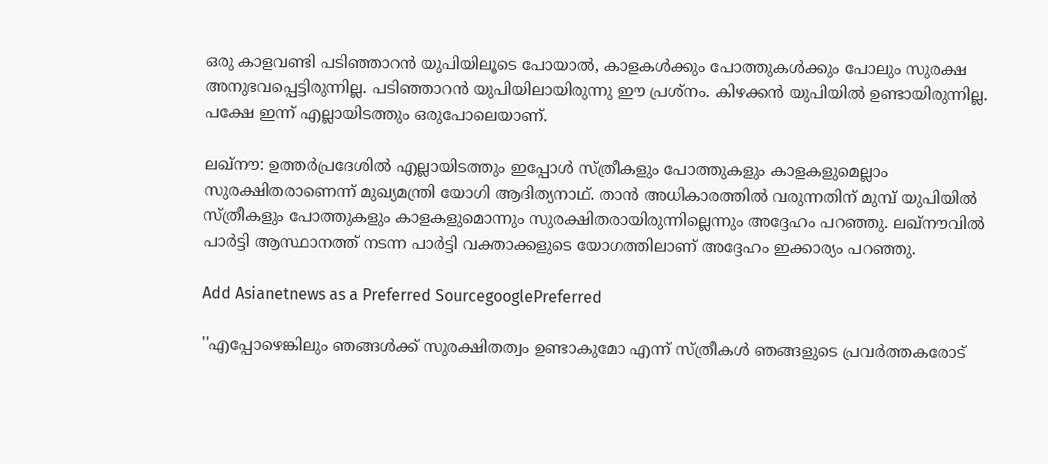ഒരു കാളവണ്ടി പടിഞ്ഞാറന്‍ യുപിയിലൂടെ പോയാല്‍, കാളകള്‍ക്കും പോത്തുകള്‍ക്കും പോലും സുരക്ഷ അനുഭവപ്പെട്ടിരുന്നില്ല. പടിഞ്ഞാറന്‍ യുപിയിലായിരുന്നു ഈ പ്രശ്‌നം. കിഴക്കന്‍ യുപിയില്‍ ഉണ്ടായിരുന്നില്ല. പക്ഷേ ഇന്ന് എല്ലായിടത്തും ഒരുപോലെയാണ്.

ലഖ്‌നൗ: ഉത്തര്‍പ്രദേശില്‍ എല്ലായിടത്തും ഇപ്പോള്‍ സ്ത്രീകളും പോത്തുകളും കാളകളുമെല്ലാം സുരക്ഷിതരാണെന്ന് മുഖ്യമന്ത്രി യോഗി ആദിത്യനാഥ്. താന്‍ അധികാരത്തില്‍ വരുന്നതിന് മുമ്പ് യുപിയില്‍ സ്ത്രീകളും പോത്തുകളും കാളകളുമൊന്നും സുരക്ഷിതരായിരുന്നില്ലെന്നും അദ്ദേഹം പറഞ്ഞു. ലഖ്‌നൗവില്‍ പാര്‍ട്ടി ആസ്ഥാനത്ത് നടന്ന പാര്‍ട്ടി വക്താക്കളുടെ യോഗത്തിലാണ് അദ്ദേഹം ഇക്കാര്യം പറഞ്ഞു.

Add Asianetnews as a Preferred SourcegooglePreferred

''എപ്പോഴെങ്കിലും ഞങ്ങള്‍ക്ക് സുരക്ഷിതത്വം ഉണ്ടാകുമോ എന്ന് സ്ത്രീകള്‍ ഞങ്ങളുടെ പ്രവര്‍ത്തകരോട്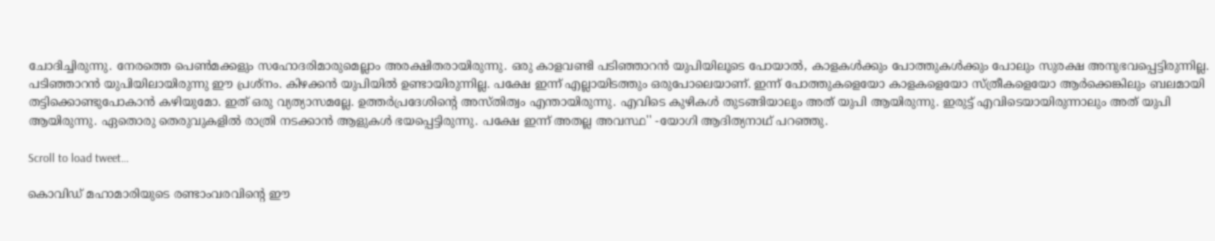ചോദിച്ചിരുന്നു. നേരത്തെ പെണ്‍മക്കളും സഹോദരിമാരുമെല്ലാം അരക്ഷിതരായിരുന്നു. ഒരു കാളവണ്ടി പടിഞ്ഞാറന്‍ യുപിയിലൂടെ പോയാല്‍, കാളകള്‍ക്കും പോത്തുകള്‍ക്കും പോലും സുരക്ഷ അനുഭവപ്പെട്ടിരുന്നില്ല. പടിഞ്ഞാറന്‍ യുപിയിലായിരുന്നു ഈ പ്രശ്‌നം. കിഴക്കന്‍ യുപിയില്‍ ഉണ്ടായിരുന്നില്ല. പക്ഷേ ഇന്ന് എല്ലായിടത്തും ഒരുപോലെയാണ്. ഇന്ന് പോത്തുകളെയോ കാളകളെയോ സ്ത്രീകളെയോ ആര്‍ക്കെങ്കിലും ബലമായി തട്ടിക്കൊണ്ടുപോകാന്‍ കഴിയുമോ. ഇത് ഒരു വ്യത്യാസമല്ലേ. ഉത്തര്‍പ്രദേശിന്റെ അസ്തിത്വം എന്തായിരുന്നു. എവിടെ കുഴികള്‍ തുടങ്ങിയാലും അത് യുപി ആയിരുന്നു. ഇരുട്ട് എവിടെയായിരുന്നാലും അത് യുപി ആയിരുന്നു. ഏതൊരു തെരുവുകളില്‍ രാത്രി നടക്കാന്‍ ആളുകള്‍ ഭയപ്പെട്ടിരുന്നു. പക്ഷേ ഇന്ന് അതല്ല അവസ്ഥ'' -യോഗി ആദിത്യനാഥ് പറഞ്ഞു.

Scroll to load tweet…

കൊവിഡ് മഹാമാരിയുടെ രണ്ടാംവരവിന്റെ ഈ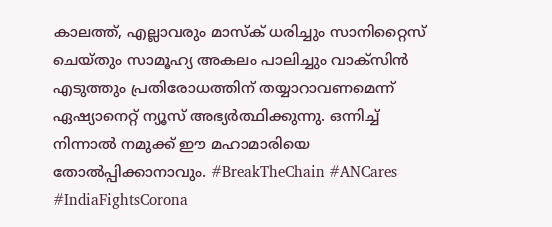കാലത്ത്, എല്ലാവരും മാസ്‌ക് ധരിച്ചും സാനിറ്റൈസ് ചെയ്തും സാമൂഹ്യ അകലം പാലിച്ചും വാക്‌സിന്‍ എടുത്തും പ്രതിരോധത്തിന് തയ്യാറാവണമെന്ന് ഏഷ്യാനെറ്റ് ന്യൂസ് അഭ്യര്‍ത്ഥിക്കുന്നു. ഒന്നിച്ച് നിന്നാല്‍ നമുക്ക് ഈ മഹാമാരിയെ തോല്‍പ്പിക്കാനാവും. #BreakTheChain #ANCares #IndiaFightsCorona